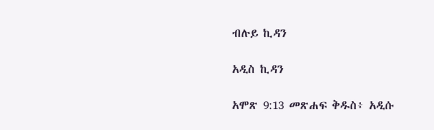ብሉይ ኪዳን

አዲስ ኪዳን

አሞጽ 9:13 መጽሐፍ ቅዱስ፥ አዲሱ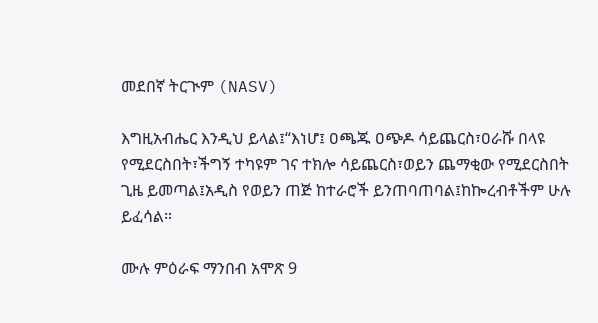መደበኛ ትርጒም (NASV)

እግዚአብሔር እንዲህ ይላል፤“እነሆ፤ ዐጫጁ ዐጭዶ ሳይጨርስ፣ዐራሹ በላዩ የሚደርስበት፣ችግኝ ተካዩም ገና ተክሎ ሳይጨርስ፣ወይን ጨማቂው የሚደርስበት ጊዜ ይመጣል፤አዲስ የወይን ጠጅ ከተራሮች ይንጠባጠባል፤ከኰረብቶችም ሁሉ ይፈሳል።

ሙሉ ምዕራፍ ማንበብ አሞጽ 9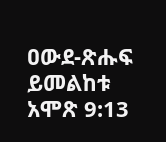ዐውደ-ጽሑፍ ይመልከቱ አሞጽ 9:13